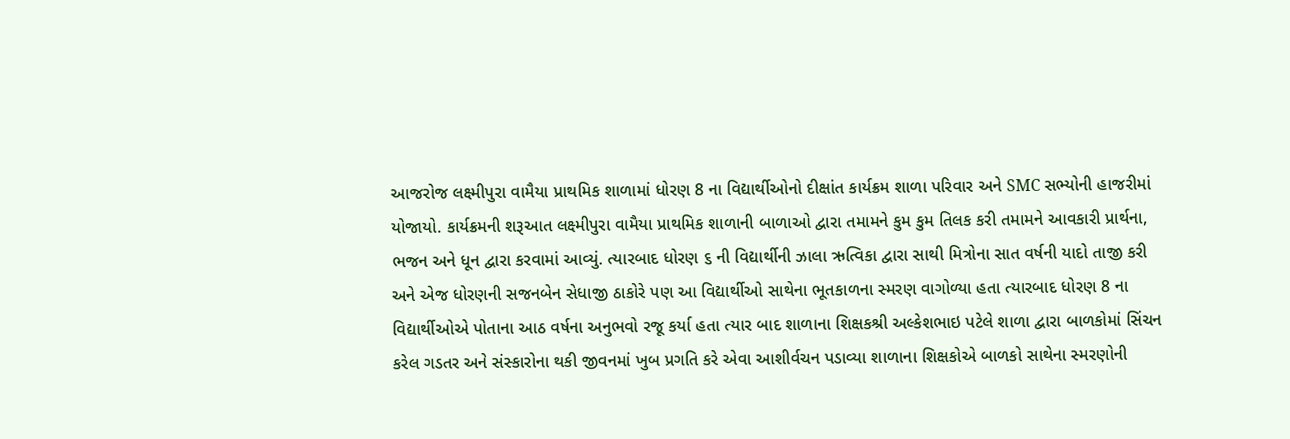આજરોજ લક્ષ્મીપુરા વામૈયા પ્રાથમિક શાળામાં ધોરણ 8 ના વિદ્યાર્થીઓનો દીક્ષાંત કાર્યક્રમ શાળા પરિવાર અને SMC સભ્યોની હાજરીમાં યોજાયો. કાર્યક્રમની શરૂઆત લક્ષ્મીપુરા વામૈયા પ્રાથમિક શાળાની બાળાઓ દ્વારા તમામને કુમ કુમ તિલક કરી તમામને આવકારી પ્રાર્થના, ભજન અને ધૂન દ્વારા કરવામાં આવ્યું. ત્યારબાદ ધોરણ ૬ ની વિદ્યાર્થીની ઝાલા ઋત્વિકા દ્વારા સાથી મિત્રોના સાત વર્ષની યાદો તાજી કરી અને એજ ધોરણની સજનબેન સેધાજી ઠાકોરે પણ આ વિદ્યાર્થીઓ સાથેના ભૂતકાળના સ્મરણ વાગોળ્યા હતા ત્યારબાદ ધોરણ 8 ના વિદ્યાર્થીઓએ પોતાના આઠ વર્ષના અનુભવો રજૂ કર્યા હતા ત્યાર બાદ શાળાના શિક્ષકશ્રી અલ્કેશભાઇ પટેલે શાળા દ્વારા બાળકોમાં સિંચન કરેલ ગડતર અને સંસ્કારોના થકી જીવનમાં ખુબ પ્રગતિ કરે એવા આશીર્વચન પડાવ્યા શાળાના શિક્ષકોએ બાળકો સાથેના સ્મરણોની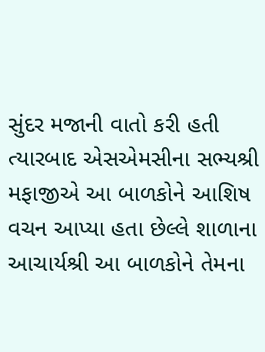સુંદર મજાની વાતો કરી હતી ત્યારબાદ એસએમસીના સભ્યશ્રી મફાજીએ આ બાળકોને આશિષ વચન આપ્યા હતા છેલ્લે શાળાના આચાર્યશ્રી આ બાળકોને તેમના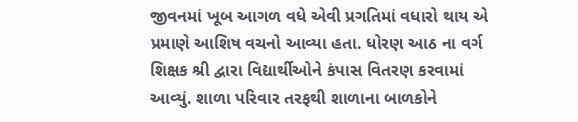જીવનમાં ખૂબ આગળ વધે એવી પ્રગતિમાં વધારો થાય એ પ્રમાણે આશિષ વચનો આવ્યા હતા. ધોરણ આઠ ના વર્ગ શિક્ષક શ્રી દ્વારા વિદ્યાર્થીઓને કંપાસ વિતરણ કરવામાં આવ્યું. શાળા પરિવાર તરફથી શાળાના બાળકોને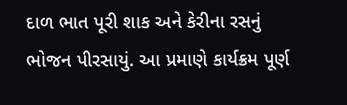દાળ ભાત પૂરી શાક અને કેરીના રસનું ભોજન પીરસાયું. આ પ્રમાણે કાર્યક્રમ પૂર્ણ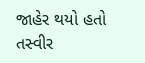જાહેર થયો હતો
તસ્વીર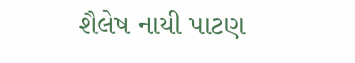શૈલેષ નાયી પાટણ